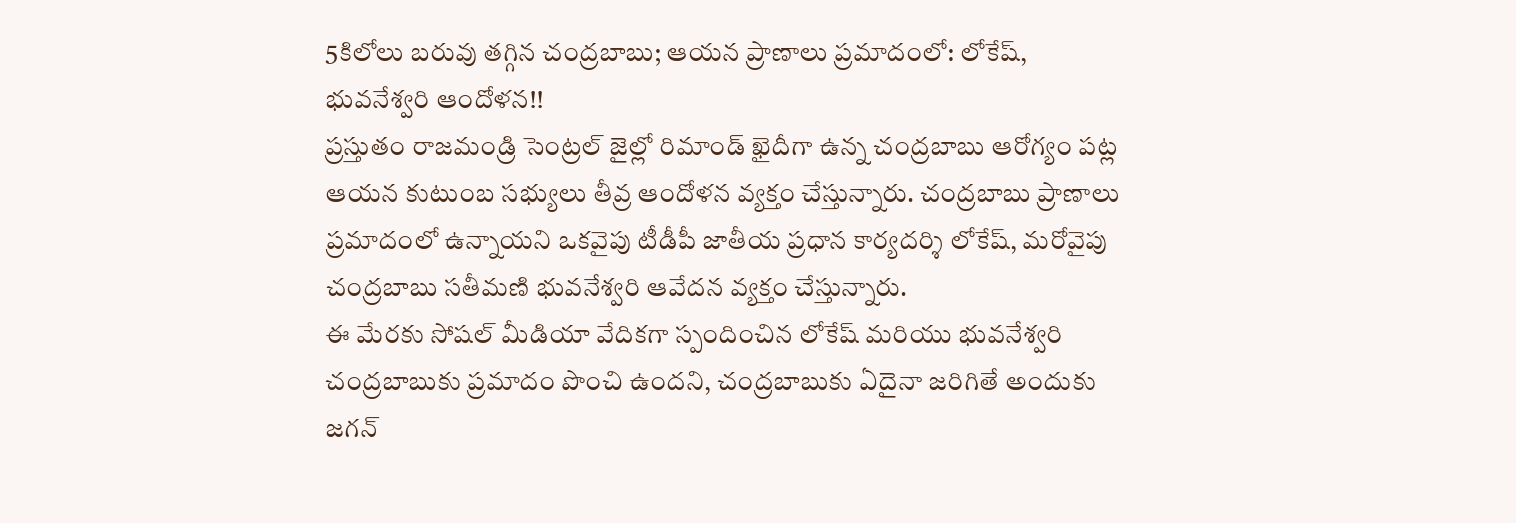5కిలోలు బరువు తగ్గిన చంద్రబాబు; ఆయన ప్రాణాలు ప్రమాదంలో: లోకేష్, భువనేశ్వరి ఆందోళన!!
ప్రస్తుతం రాజమండ్రి సెంట్రల్ జైల్లో రిమాండ్ ఖైదీగా ఉన్న చంద్రబాబు ఆరోగ్యం పట్ల ఆయన కుటుంబ సభ్యులు తీవ్ర ఆందోళన వ్యక్తం చేస్తున్నారు. చంద్రబాబు ప్రాణాలు ప్రమాదంలో ఉన్నాయని ఒకవైపు టీడీపీ జాతీయ ప్రధాన కార్యదర్శి లోకేష్, మరోవైపు చంద్రబాబు సతీమణి భువనేశ్వరి ఆవేదన వ్యక్తం చేస్తున్నారు.
ఈ మేరకు సోషల్ మీడియా వేదికగా స్పందించిన లోకేష్ మరియు భువనేశ్వరి చంద్రబాబుకు ప్రమాదం పొంచి ఉందని, చంద్రబాబుకు ఏదైనా జరిగితే అందుకు జగన్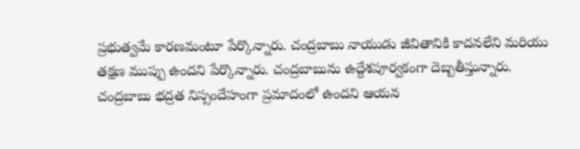ప్రభుత్వమే కారణమంటూ పేర్కొన్నారు. చంద్రబాబు నాయుడు జీవితానికి కాదనలేని మరియు తక్షణ ముప్పు ఉందని పేర్కొన్నారు. చంద్రబాబును ఉద్దేశపూర్వకంగా దెబ్బతీస్తున్నారు. చంద్రబాబు భద్రత నిస్సందేహంగా ప్రమాదంలో ఉందని ఆయన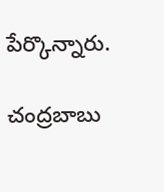పేర్కొన్నారు.

చంద్రబాబు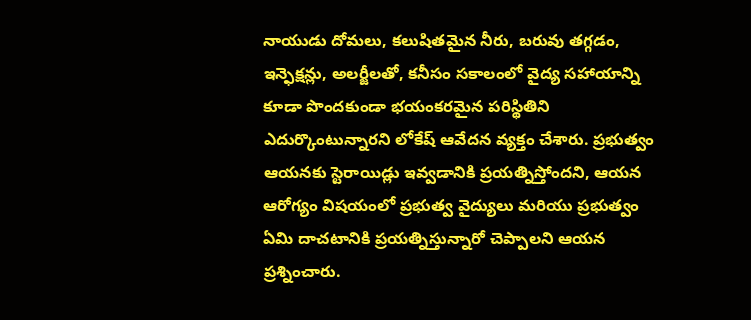నాయుడు దోమలు, కలుషితమైన నీరు, బరువు తగ్గడం, ఇన్ఫెక్షన్లు, అలర్జీలతో, కనీసం సకాలంలో వైద్య సహాయాన్ని కూడా పొందకుండా భయంకరమైన పరిస్థితిని ఎదుర్కొంటున్నారని లోకేష్ ఆవేదన వ్యక్తం చేశారు. ప్రభుత్వం ఆయనకు స్టెరాయిడ్లు ఇవ్వడానికి ప్రయత్నిస్తోందని, ఆయన ఆరోగ్యం విషయంలో ప్రభుత్వ వైద్యులు మరియు ప్రభుత్వం ఏమి దాచటానికి ప్రయత్నిస్తున్నారో చెప్పాలని ఆయన ప్రశ్నించారు.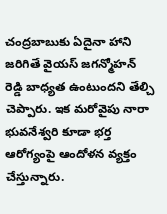చంద్రబాబుకు ఏదైనా హాని జరిగితే వైయస్ జగన్మోహన్ రెడ్డి బాధ్యత ఉంటుందని తేల్చి చెప్పారు. ఇక మరోవైపు నారా భువనేశ్వరి కూడా భర్త ఆరోగ్యంపై ఆందోళన వ్యక్తం చేస్తున్నారు.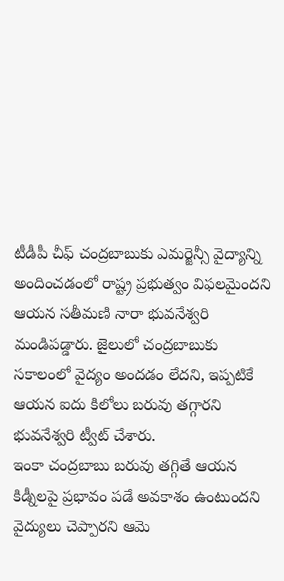టీడీపీ చీఫ్ చంద్రబాబుకు ఎమర్జెన్సీ వైద్యాన్ని అందించడంలో రాష్ట్ర ప్రభుత్వం విఫలమైందని ఆయన సతీమణి నారా భువనేశ్వరి మండిపడ్డారు. జైలులో చంద్రబాబుకు సకాలంలో వైద్యం అందడం లేదని, ఇప్పటికే ఆయన ఐదు కిలోలు బరువు తగ్గారని భువనేశ్వరి ట్వీట్ చేశారు.
ఇంకా చంద్రబాబు బరువు తగ్గితే ఆయన కిడ్నీలపై ప్రభావం పడే అవకాశం ఉంటుందని వైద్యులు చెప్పారని ఆమె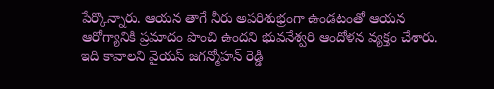పేర్కొన్నారు. ఆయన తాగే నీరు అపరిశుభ్రంగా ఉండటంతో ఆయన ఆరోగ్యానికి ప్రమాదం పొంచి ఉందని భువనేశ్వరి ఆందోళన వ్యక్తం చేశారు. ఇది కావాలని వైయస్ జగన్మోహన్ రెడ్డి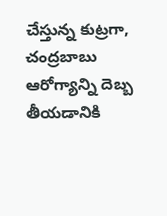చేస్తున్న కుట్రగా, చంద్రబాబు ఆరోగ్యాన్ని దెబ్బ తీయడానికి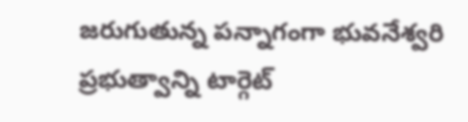జరుగుతున్న పన్నాగంగా భువనేశ్వరి ప్రభుత్వాన్ని టార్గెట్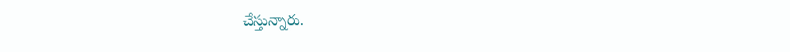చేస్తున్నారు.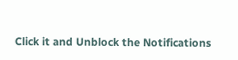Click it and Unblock the Notifications